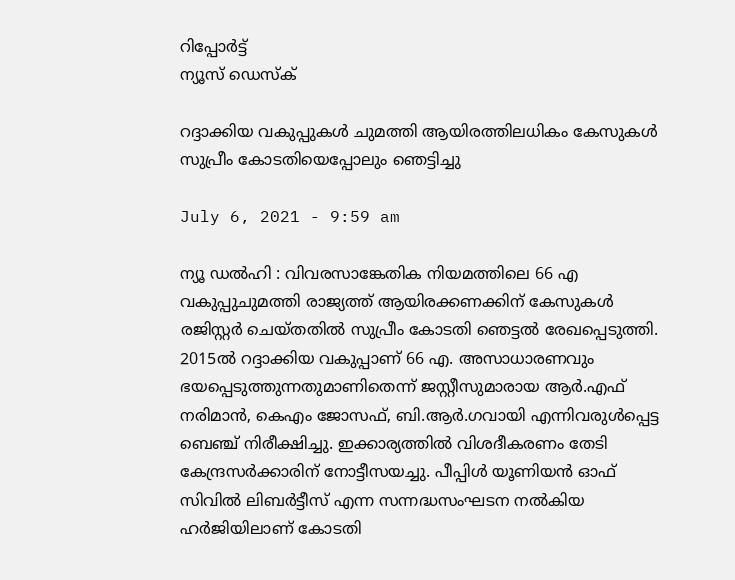റിപ്പോര്‍ട്ട്
ന്യൂസ് ഡെസ്ക്

റദ്ദാക്കിയ വകുപ്പുകള്‍ ചുമത്തി ആയിരത്തിലധികം കേസുകള്‍ സുപ്രീം കോടതിയെപ്പോലും ഞെട്ടിച്ചു

July 6, 2021 - 9:59 am

ന്യൂ ഡല്‍ഹി : വിവരസാങ്കേതിക നിയമത്തിലെ 66 എ വകുപ്പുചുമത്തി രാജ്യത്ത്‌ ആയിരക്കണക്കിന്‌ കേസുകള്‍ രജിസ്റ്റര്‍ ചെയ്‌തതില്‍ സുപ്രീം കോടതി ഞെട്ടല്‍ രേഖപ്പെടുത്തി. 2015ല്‍ റദ്ദാക്കിയ വകുപ്പാണ്‌ 66 എ. അസാധാരണവും ഭയപ്പെടുത്തുന്നതുമാണിതെന്ന്‌ ജസ്റ്റീസുമാരായ ആര്‍.എഫ്‌ നരിമാന്‍, കെഎം ജോസഫ്‌, ബി.ആര്‍.ഗവായി എന്നിവരുള്‍പ്പെട്ട ബെഞ്ച്‌ നിരീക്ഷിച്ചു. ഇക്കാര്യത്തില്‍ വിശദീകരണം തേടി കേന്ദ്രസര്‍ക്കാരിന്‌ നോട്ടീസയച്ചു. പീപ്പിള്‍ യൂണിയന്‍ ഓഫ്‌ സിവില്‍ ലിബര്‍ട്ടീസ്‌ എന്ന സന്നദ്ധസംഘടന നല്‍കിയ ഹര്‍ജിയിലാണ്‌ കോടതി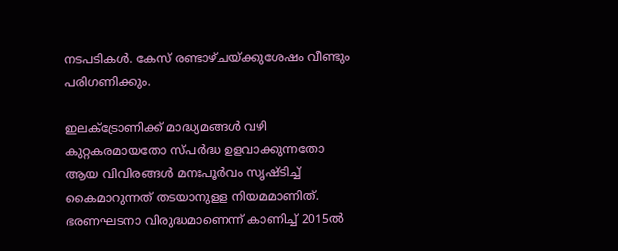നടപടികള്‍. കേസ്‌ രണ്ടാഴ്‌ചയ്‌ക്കുശേഷം വീണ്ടും പരിഗണിക്കും.

ഇലക്ട്രോണിക്ക്‌ മാദ്ധ്യമങ്ങള്‍ വഴി കുറ്റകരമായതോ സ്‌പര്‍ദ്ധ ഉളവാക്കുന്നതോ ആയ വിവിരങ്ങള്‍ മനഃപൂര്‍വം സൃഷ്ടിച്ച്‌ കൈമാറുന്നത്‌ തടയാനുളള നിയമമാണിത്‌. ഭരണഘടനാ വിരുദ്ധമാണെന്ന്‌ കാണിച്ച് 2015ല്‍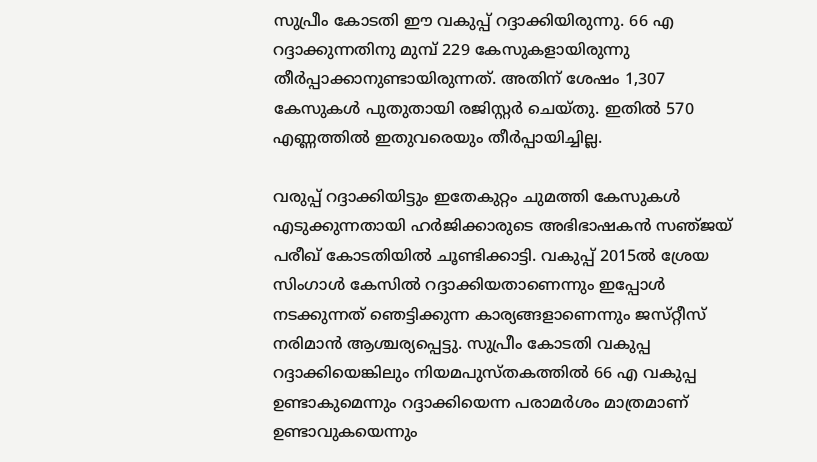സുപ്രീം കോടതി ഈ വകുപ്പ്‌ റദ്ദാക്കിയിരുന്നു. 66 എ റദ്ദാക്കുന്നതിനു മുമ്പ്‌ 229 കേസുകളായിരുന്നു തീര്‍പ്പാക്കാനുണ്ടായിരുന്നത്‌. അതിന്‌ ശേഷം 1,307 കേസുകള്‍ പുതുതായി രജിസ്റ്റര്‍ ചെയ്‌തു. ഇതില്‍ 570 എണ്ണത്തില്‍ ഇതുവരെയും തീര്‍പ്പായിച്ചില്ല.

വരുപ്പ്‌ റദ്ദാക്കിയിട്ടും ഇതേകുറ്റം ചുമത്തി കേസുകള്‍ എടുക്കുന്നതായി ഹര്‍ജിക്കാരുടെ അഭിഭാഷകന്‍ സഞ്‌ജയ്‌ പരീഖ്‌ കോടതിയില്‍ ചൂണ്ടിക്കാട്ടി. വകുപ്പ്‌ 2015ല്‍ ശ്രേയ സിംഗാള്‍ കേസില്‍ റദ്ദാക്കിയതാണെന്നും ഇപ്പോള്‍ നടക്കുന്നത്‌ ഞെട്ടിക്കുന്ന കാര്യങ്ങളാണെന്നും ജസ്‌റ്റീസ്‌ നരിമാന്‍ ആശ്ചര്യപ്പെട്ടു. സുപ്രീം കോടതി വകുപ്പ റദ്ദാക്കിയെങ്കിലും നിയമപുസ്‌തകത്തില്‍ 66 എ വകുപ്പ ഉണ്ടാകുമെന്നും റദ്ദാക്കിയെന്ന പരാമര്‍ശം മാത്രമാണ്‌ ഉണ്ടാവുകയെന്നും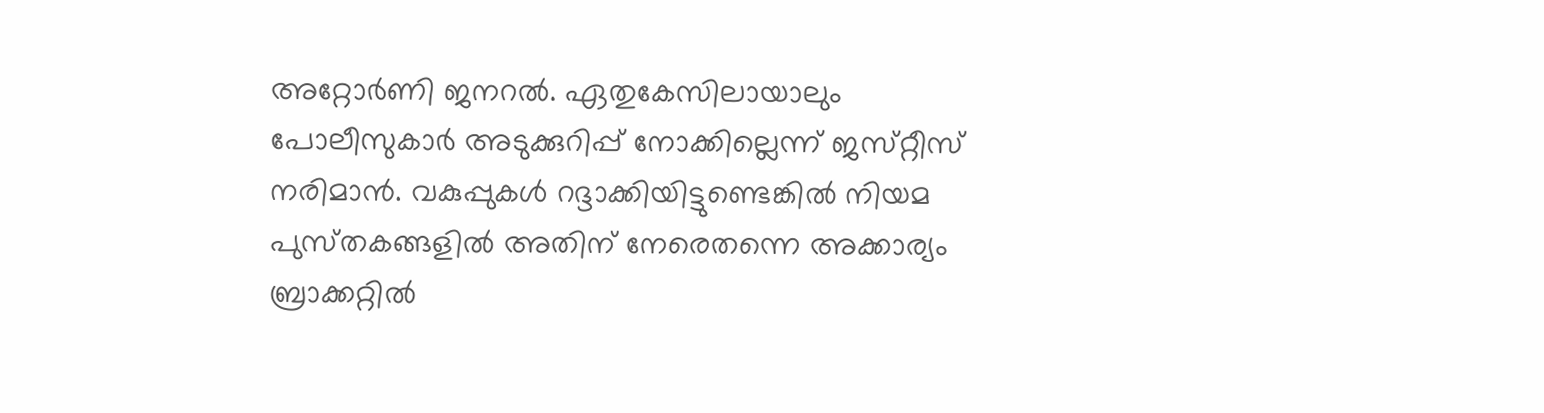അറ്റോര്‍ണി ജനറല്‍. ഏതുകേസിലായാലും പോലീസുകാര്‍ അടുക്കുറിപ്പ്‌ നോക്കില്ലെന്ന്‌ ജസ്‌റ്റീസ്‌ നരിമാന്‍. വകുപ്പുകള്‍ റദ്ദാക്കിയിട്ടുണ്ടെങ്കില്‍ നിയമ പുസ്‌തകങ്ങളില്‍ അതിന്‌ നേരെതന്നെ അക്കാര്യം ബ്രാക്കറ്റില്‍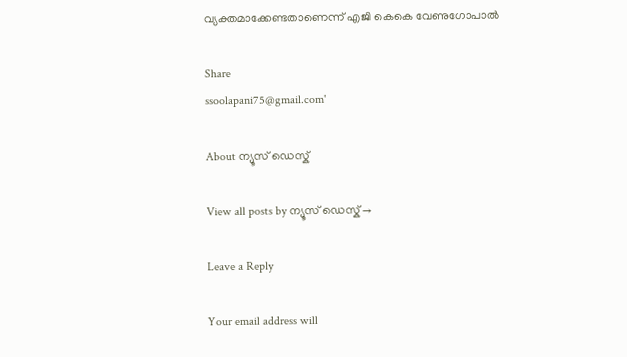വ്യക്തമാക്കേണ്ടതാണെന്ന്‌ എജി കെകെ വേണുഗോപാല്‍

Share
ssoolapani75@gmail.com'

About ന്യൂസ് ഡെസ്ക്

View all posts by ന്യൂസ് ഡെസ്ക് →

Leave a Reply

Your email address will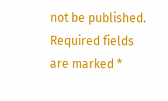not be published. Required fields are marked *